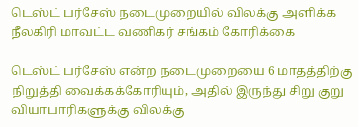டெஸ்ட் பர்சேஸ் நடைமுறையில் விலக்கு அளிக்க நீலகிரி மாவட்ட வணிகர் சங்கம் கோரிக்கை

டெஸ்ட் பர்சேஸ் என்ற நடைமுறையை 6 மாதத்திற்கு நிறுத்தி வைக்கக்கோரியும், அதில் இருந்து சிறு குறு வியாபாரிகளுக்கு விலக்கு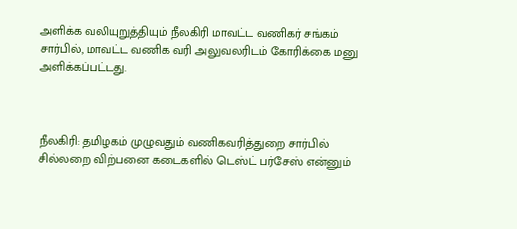அளிக்க வலியுறுத்தியும் நீலகிரி மாவட்ட வணிகர் சங்கம் சார்பில், மாவட்ட வணிக வரி அலுவலரிடம் கோரிக்கை மனு அளிக்கப்பட்டது.



நீலகிரி: தமிழகம் முழுவதும் வணிகவரித்துறை சார்பில் சில்லறை விற்பனை கடைகளில் டெஸ்ட் பர்சேஸ் என்னும்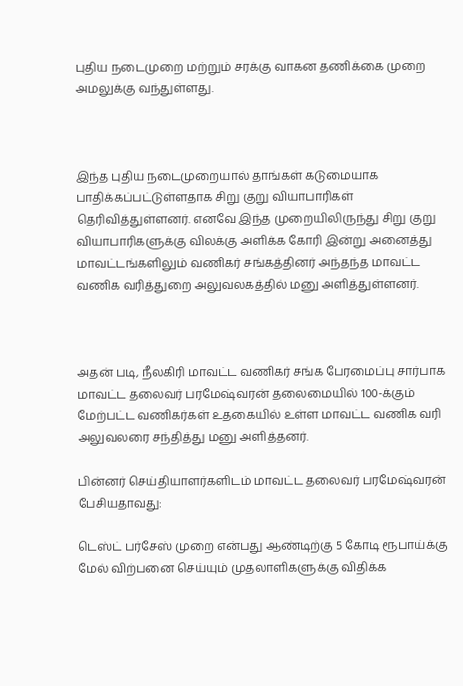புதிய நடைமுறை மற்றும் சரக்கு வாகன தணிக்கை முறை அமலுக்கு வந்துள்ளது.



இந்த புதிய நடைமுறையால் தாங்கள் கடுமையாக பாதிக்கப்பட்டுள்ளதாக சிறு குறு வியாபாரிகள் தெரிவித்துள்ளனர். எனவே இந்த முறையிலிருந்து சிறு குறு வியாபாரிகளுக்கு விலக்கு அளிக்க கோரி இன்று அனைத்து மாவட்டங்களிலும் வணிகர் சங்கத்தினர் அந்தந்த மாவட்ட வணிக வரித்துறை அலுவலகத்தில் மனு அளித்துள்ளனர்.



அதன் படி, நீலகிரி மாவட்ட வணிகர் சங்க பேரமைப்பு சார்பாக மாவட்ட தலைவர் பரமேஷ்வரன் தலைமையில் 100-க்கும் மேற்பட்ட வணிகர்கள் உதகையில் உள்ள மாவட்ட வணிக வரி அலுவலரை சந்தித்து மனு அளித்தனர்.

பின்னர் செய்தியாளர்களிடம் மாவட்ட தலைவர் பரமேஷ்வரன் பேசியதாவது:

டெஸ்ட் பர்சேஸ் முறை என்பது ஆண்டிற்கு 5 கோடி ரூபாய்க்கு மேல் விற்பனை செய்யும் முதலாளிகளுக்கு விதிக்க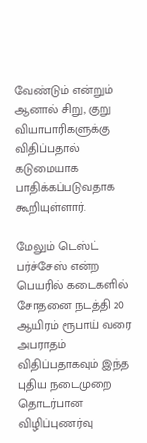வேண்டும் என்றும் ஆனால் சிறு, குறு வியாபாரிகளுக்கு விதிப்பதால் கடுமையாக பாதிக்கப்படுவதாக கூறியுள்ளார்.

மேலும் டெஸ்ட் பர்ச்சேஸ் என்ற பெயரில் கடைகளில் சோதனை நடத்தி 20 ஆயிரம் ரூபாய் வரை அபராதம் விதிப்பதாகவும் இந்த புதிய நடைமுறை தொடர்பான விழிப்புணர்வு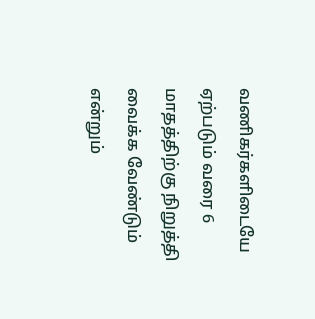வணிகர்களிடையே ஏற்படும் வரை 6 மாதத்திற்கு நிறுத்தி வைக்க வேண்டும் என்றும்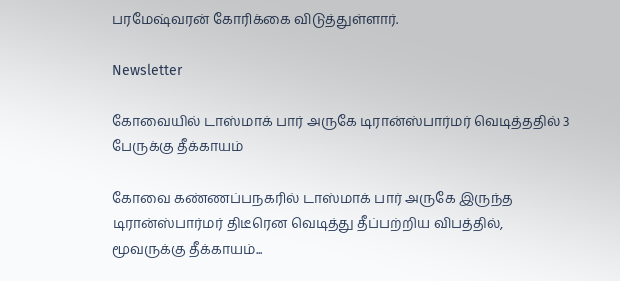பரமேஷ்வரன் கோரிக்கை விடுத்துள்ளார்.

Newsletter

கோவையில் டாஸ்மாக் பார் அருகே டிரான்ஸ்பார்மர் வெடித்ததில் 3 பேருக்கு தீக்காயம்

கோவை கண்ணப்பநகரில் டாஸ்மாக் பார் அருகே இருந்த டிரான்ஸ்பார்மர் திடீரென வெடித்து தீப்பற்றிய விபத்தில், மூவருக்கு தீக்காயம்...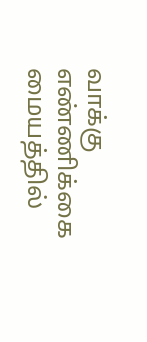வாக்கு எண்ணிக்கை மையத்தில்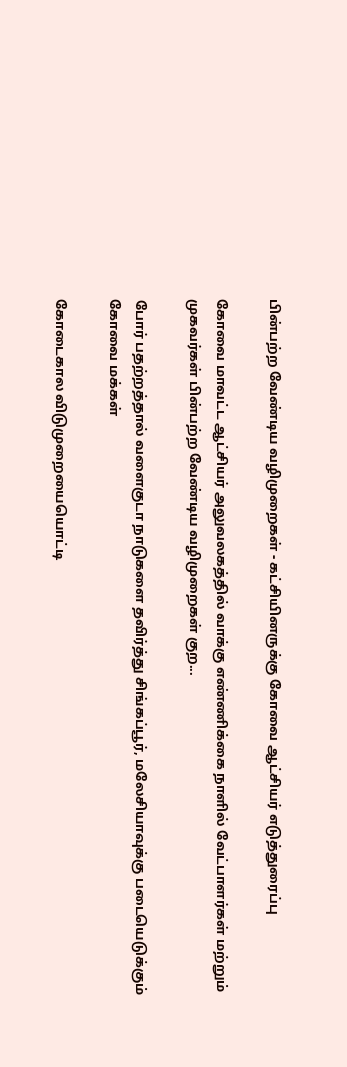பின்பற்ற வேண்டிய வழிமுறைகள் - கட்சியினருக்கு கோவை ஆட்சியர் எடுத்துரைப்பு

கோவை மாவட்ட ஆட்சியர் அலுவலகத்தில் வாக்கு எண்ணிக்கை நாளில் வேட்பாளர்கள் மற்றும் முகவர்கள் பின்பற்ற வேண்டிய வழிமுறைகள் குற...

போர் பதற்றத்தால் வளைகுடா நாடுகளை தவிர்த்து சிங்கப்பூர், மலேசியாவுக்கு படையெடுக்கும் கோவை மக்கள்

கோடைகால விடுமுறையையொட்டி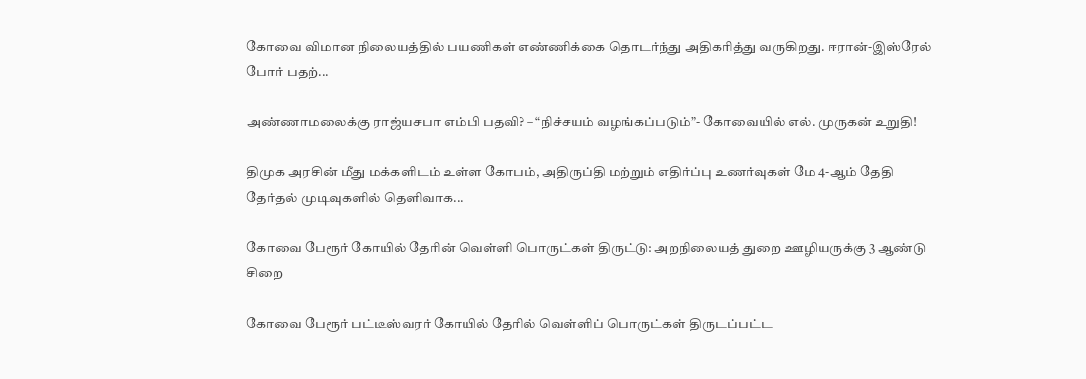கோவை விமான நிலையத்தில் பயணிகள் எண்ணிக்கை தொடர்ந்து அதிகரித்து வருகிறது. ஈரான்-இஸ்ரேல் போர் பதற்...

அண்ணாமலைக்கு ராஜ்யசபா எம்பி பதவி? – “நிச்சயம் வழங்கப்படும்”- கோவையில் எல். முருகன் உறுதி!

திமுக அரசின் மீது மக்களிடம் உள்ள கோபம், அதிருப்தி மற்றும் எதிர்ப்பு உணர்வுகள் மே 4-ஆம் தேதி தேர்தல் முடிவுகளில் தெளிவாக...

கோவை பேரூர் கோயில் தேரின் வெள்ளி பொருட்கள் திருட்டு: அறநிலையத் துறை ஊழியருக்கு 3 ஆண்டு சிறை

கோவை பேரூர் பட்டீஸ்வரர் கோயில் தேரில் வெள்ளிப் பொருட்கள் திருடப்பட்ட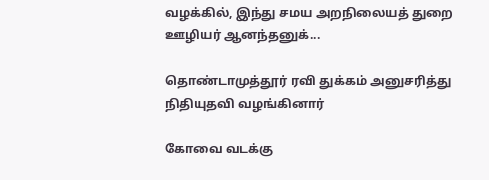வழக்கில், இந்து சமய அறநிலையத் துறை ஊழியர் ஆனந்தனுக்...

தொண்டாமுத்தூர் ரவி துக்கம் அனுசரித்து நிதியுதவி வழங்கினார்

கோவை வடக்கு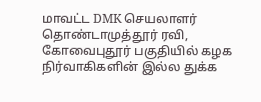மாவட்ட DMK செயலாளர் தொண்டாமுத்தூர் ரவி, கோவைபுதூர் பகுதியில் கழக நிர்வாகிகளின் இல்ல துக்க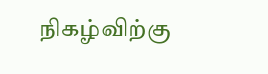நிகழ்விற்கு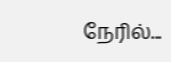நேரில்...